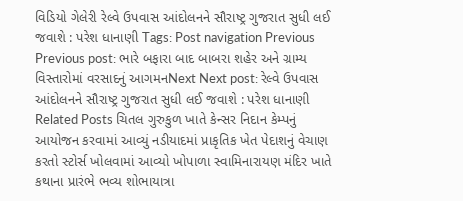વિડિયો ગેલેરી રેલ્વે ઉપવાસ આંદોલનને સૌરાષ્ટ્ર ગુજરાત સુધી લઈ જવાશે : પરેશ ધાનાણી Tags: Post navigation Previous Previous post: ભારે બફારા બાદ બાબરા શહેર અને ગ્રામ્ય વિસ્તારોમાં વરસાદનું આગમનNext Next post: રેલ્વે ઉપવાસ આંદોલનને સૌરાષ્ટ્ર ગુજરાત સુધી લઈ જવાશે : પરેશ ધાનાણી Related Posts ચિતલ ગુરુકુળ ખાતે કેન્સર નિદાન કેમ્પનું આયોજન કરવામાં આવ્યું નડીયાદમાં પ્રાકૃતિક ખેત પેદાશનું વેચાણ કરતો સ્ટોર્સ ખોલવામાં આવ્યો ખોપાળા સ્વામિનારાયણ મંદિર ખાતે કથાના પ્રારંભે ભવ્ય શોભાયાત્રા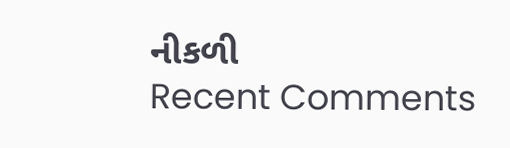નીકળી
Recent Comments